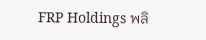FRP Holdings พลิ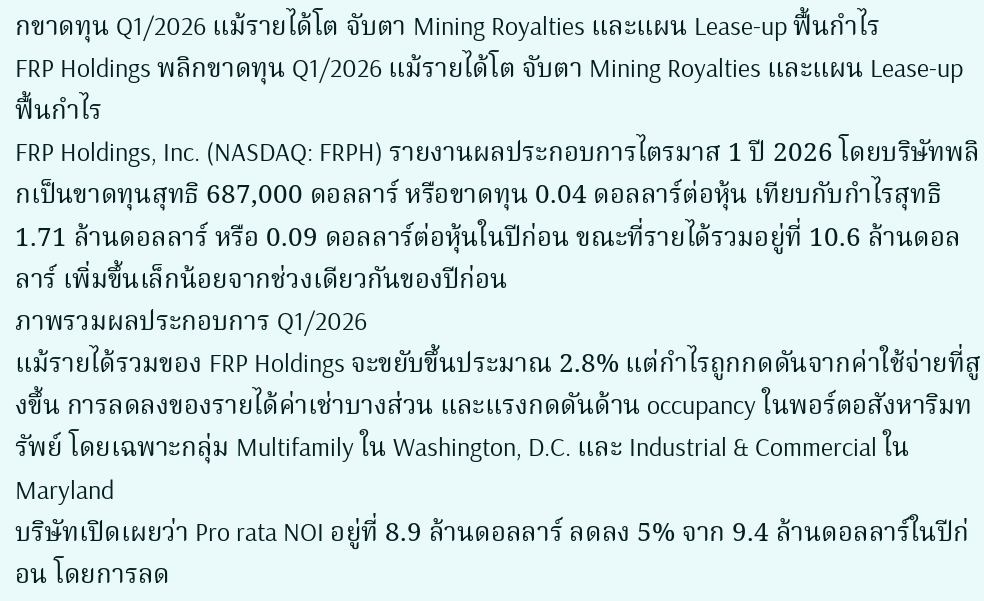กขาดทุน Q1/2026 แม้รายได้โต จับตา Mining Royalties และแผน Lease-up ฟื้นกำไร
FRP Holdings พลิกขาดทุน Q1/2026 แม้รายได้โต จับตา Mining Royalties และแผน Lease-up ฟื้นกำไร
FRP Holdings, Inc. (NASDAQ: FRPH) รายงานผลประกอบการไตรมาส 1 ปี 2026 โดยบริษัทพลิกเป็นขาดทุนสุทธิ 687,000 ดอลลาร์ หรือขาดทุน 0.04 ดอลลาร์ต่อหุ้น เทียบกับกำไรสุทธิ 1.71 ล้านดอลลาร์ หรือ 0.09 ดอลลาร์ต่อหุ้นในปีก่อน ขณะที่รายได้รวมอยู่ที่ 10.6 ล้านดอลลาร์ เพิ่มขึ้นเล็กน้อยจากช่วงเดียวกันของปีก่อน
ภาพรวมผลประกอบการ Q1/2026
แม้รายได้รวมของ FRP Holdings จะขยับขึ้นประมาณ 2.8% แต่กำไรถูกกดดันจากค่าใช้จ่ายที่สูงขึ้น การลดลงของรายได้ค่าเช่าบางส่วน และแรงกดดันด้าน occupancy ในพอร์ตอสังหาริมทรัพย์ โดยเฉพาะกลุ่ม Multifamily ใน Washington, D.C. และ Industrial & Commercial ใน Maryland
บริษัทเปิดเผยว่า Pro rata NOI อยู่ที่ 8.9 ล้านดอลลาร์ ลดลง 5% จาก 9.4 ล้านดอลลาร์ในปีก่อน โดยการลด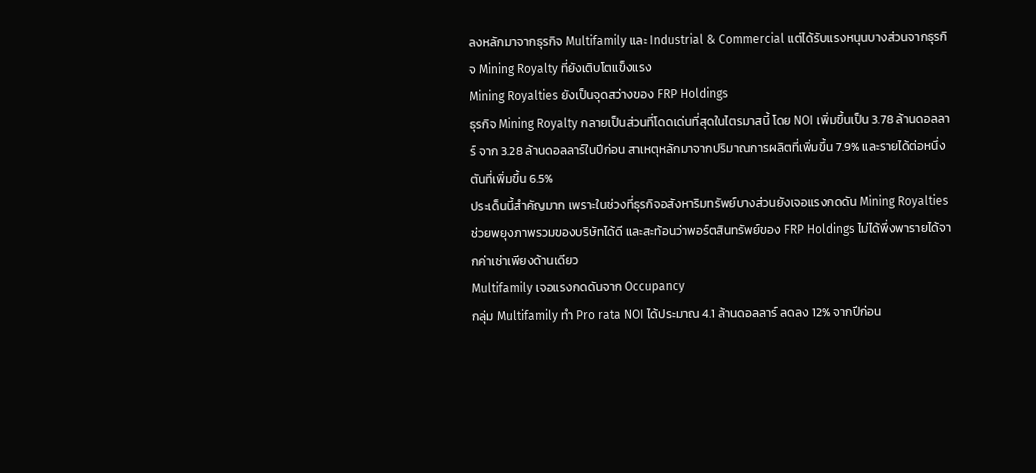ลงหลักมาจากธุรกิจ Multifamily และ Industrial & Commercial แต่ได้รับแรงหนุนบางส่วนจากธุรกิจ Mining Royalty ที่ยังเติบโตแข็งแรง
Mining Royalties ยังเป็นจุดสว่างของ FRP Holdings
ธุรกิจ Mining Royalty กลายเป็นส่วนที่โดดเด่นที่สุดในไตรมาสนี้ โดย NOI เพิ่มขึ้นเป็น 3.78 ล้านดอลลาร์ จาก 3.28 ล้านดอลลาร์ในปีก่อน สาเหตุหลักมาจากปริมาณการผลิตที่เพิ่มขึ้น 7.9% และรายได้ต่อหนึ่งตันที่เพิ่มขึ้น 6.5%
ประเด็นนี้สำคัญมาก เพราะในช่วงที่ธุรกิจอสังหาริมทรัพย์บางส่วนยังเจอแรงกดดัน Mining Royalties ช่วยพยุงภาพรวมของบริษัทได้ดี และสะท้อนว่าพอร์ตสินทรัพย์ของ FRP Holdings ไม่ได้พึ่งพารายได้จากค่าเช่าเพียงด้านเดียว
Multifamily เจอแรงกดดันจาก Occupancy
กลุ่ม Multifamily ทำ Pro rata NOI ได้ประมาณ 4.1 ล้านดอลลาร์ ลดลง 12% จากปีก่อน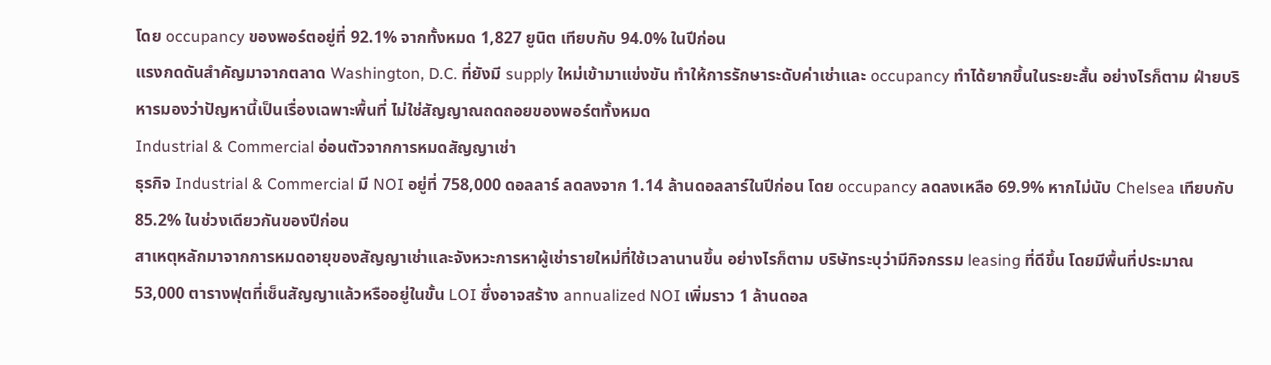โดย occupancy ของพอร์ตอยู่ที่ 92.1% จากทั้งหมด 1,827 ยูนิต เทียบกับ 94.0% ในปีก่อน
แรงกดดันสำคัญมาจากตลาด Washington, D.C. ที่ยังมี supply ใหม่เข้ามาแข่งขัน ทำให้การรักษาระดับค่าเช่าและ occupancy ทำได้ยากขึ้นในระยะสั้น อย่างไรก็ตาม ฝ่ายบริหารมองว่าปัญหานี้เป็นเรื่องเฉพาะพื้นที่ ไม่ใช่สัญญาณถดถอยของพอร์ตทั้งหมด
Industrial & Commercial อ่อนตัวจากการหมดสัญญาเช่า
ธุรกิจ Industrial & Commercial มี NOI อยู่ที่ 758,000 ดอลลาร์ ลดลงจาก 1.14 ล้านดอลลาร์ในปีก่อน โดย occupancy ลดลงเหลือ 69.9% หากไม่นับ Chelsea เทียบกับ 85.2% ในช่วงเดียวกันของปีก่อน
สาเหตุหลักมาจากการหมดอายุของสัญญาเช่าและจังหวะการหาผู้เช่ารายใหม่ที่ใช้เวลานานขึ้น อย่างไรก็ตาม บริษัทระบุว่ามีกิจกรรม leasing ที่ดีขึ้น โดยมีพื้นที่ประมาณ 53,000 ตารางฟุตที่เซ็นสัญญาแล้วหรืออยู่ในขั้น LOI ซึ่งอาจสร้าง annualized NOI เพิ่มราว 1 ล้านดอล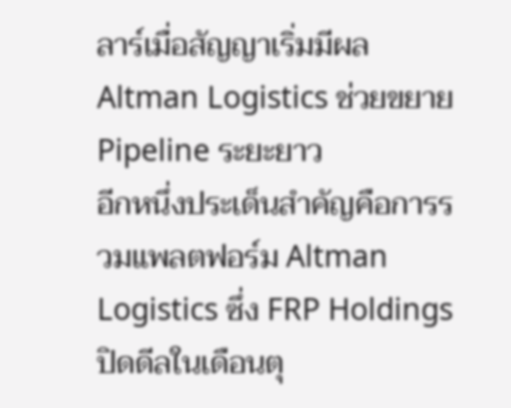ลาร์เมื่อสัญญาเริ่มมีผล
Altman Logistics ช่วยขยาย Pipeline ระยะยาว
อีกหนึ่งประเด็นสำคัญคือการรวมแพลตฟอร์ม Altman Logistics ซึ่ง FRP Holdings ปิดดีลในเดือนตุ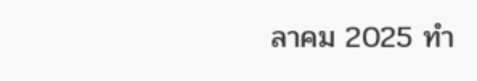ลาคม 2025 ทำ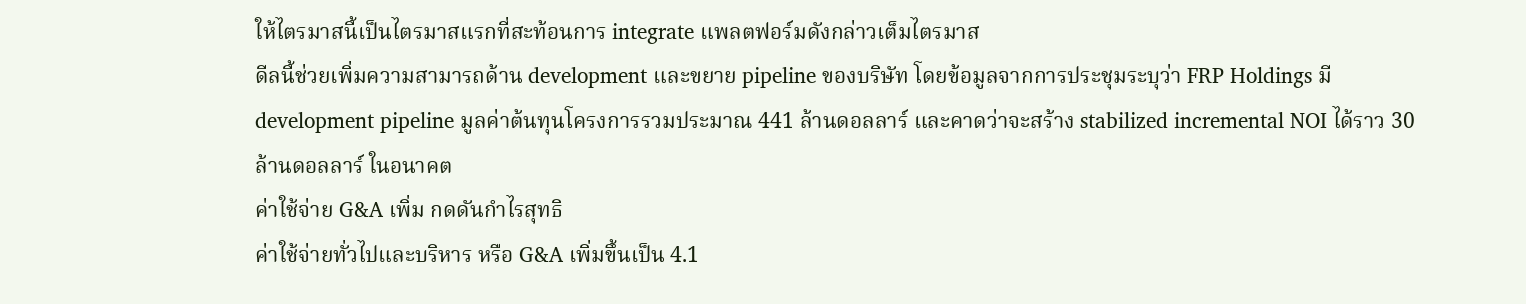ให้ไตรมาสนี้เป็นไตรมาสแรกที่สะท้อนการ integrate แพลตฟอร์มดังกล่าวเต็มไตรมาส
ดีลนี้ช่วยเพิ่มความสามารถด้าน development และขยาย pipeline ของบริษัท โดยข้อมูลจากการประชุมระบุว่า FRP Holdings มี development pipeline มูลค่าต้นทุนโครงการรวมประมาณ 441 ล้านดอลลาร์ และคาดว่าจะสร้าง stabilized incremental NOI ได้ราว 30 ล้านดอลลาร์ ในอนาคต
ค่าใช้จ่าย G&A เพิ่ม กดดันกำไรสุทธิ
ค่าใช้จ่ายทั่วไปและบริหาร หรือ G&A เพิ่มขึ้นเป็น 4.1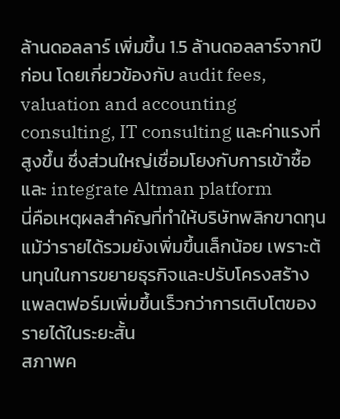ล้านดอลลาร์ เพิ่มขึ้น 1.5 ล้านดอลลาร์จากปีก่อน โดยเกี่ยวข้องกับ audit fees, valuation and accounting consulting, IT consulting และค่าแรงที่สูงขึ้น ซึ่งส่วนใหญ่เชื่อมโยงกับการเข้าซื้อและ integrate Altman platform
นี่คือเหตุผลสำคัญที่ทำให้บริษัทพลิกขาดทุน แม้ว่ารายได้รวมยังเพิ่มขึ้นเล็กน้อย เพราะต้นทุนในการขยายธุรกิจและปรับโครงสร้างแพลตฟอร์มเพิ่มขึ้นเร็วกว่าการเติบโตของรายได้ในระยะสั้น
สภาพค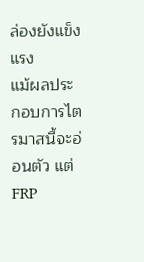ล่องยังแข็งแรง
แม้ผลประกอบการไตรมาสนี้จะอ่อนตัว แต่ FRP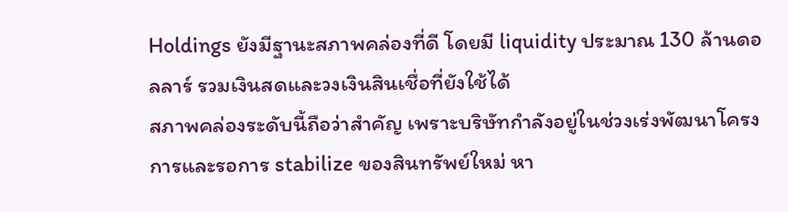Holdings ยังมีฐานะสภาพคล่องที่ดี โดยมี liquidity ประมาณ 130 ล้านดอลลาร์ รวมเงินสดและวงเงินสินเชื่อที่ยังใช้ได้
สภาพคล่องระดับนี้ถือว่าสำคัญ เพราะบริษัทกำลังอยู่ในช่วงเร่งพัฒนาโครงการและรอการ stabilize ของสินทรัพย์ใหม่ หา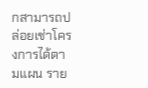กสามารถปล่อยเช่าโครงการได้ตามแผน ราย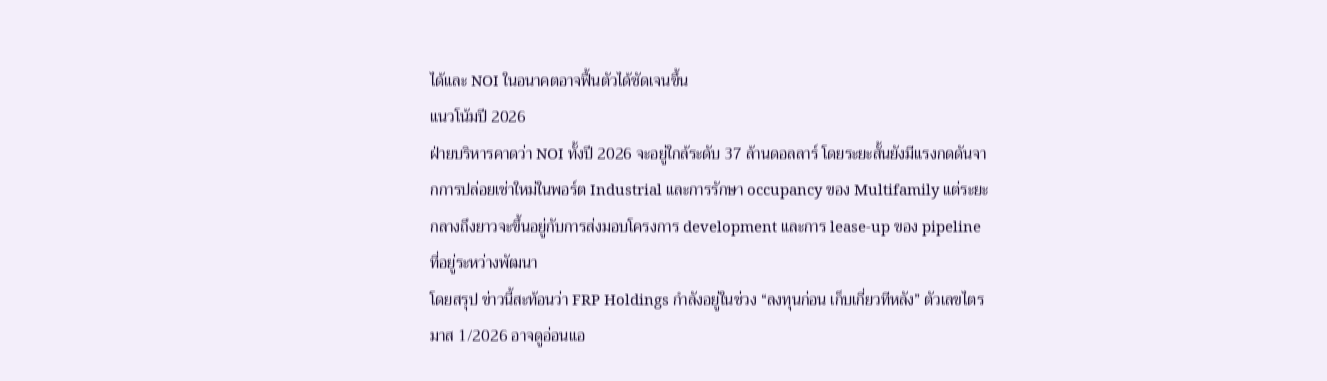ได้และ NOI ในอนาคตอาจฟื้นตัวได้ชัดเจนขึ้น
แนวโน้มปี 2026
ฝ่ายบริหารคาดว่า NOI ทั้งปี 2026 จะอยู่ใกล้ระดับ 37 ล้านดอลลาร์ โดยระยะสั้นยังมีแรงกดดันจากการปล่อยเช่าใหม่ในพอร์ต Industrial และการรักษา occupancy ของ Multifamily แต่ระยะกลางถึงยาวจะขึ้นอยู่กับการส่งมอบโครงการ development และการ lease-up ของ pipeline ที่อยู่ระหว่างพัฒนา
โดยสรุป ข่าวนี้สะท้อนว่า FRP Holdings กำลังอยู่ในช่วง “ลงทุนก่อน เก็บเกี่ยวทีหลัง” ตัวเลขไตรมาส 1/2026 อาจดูอ่อนแอ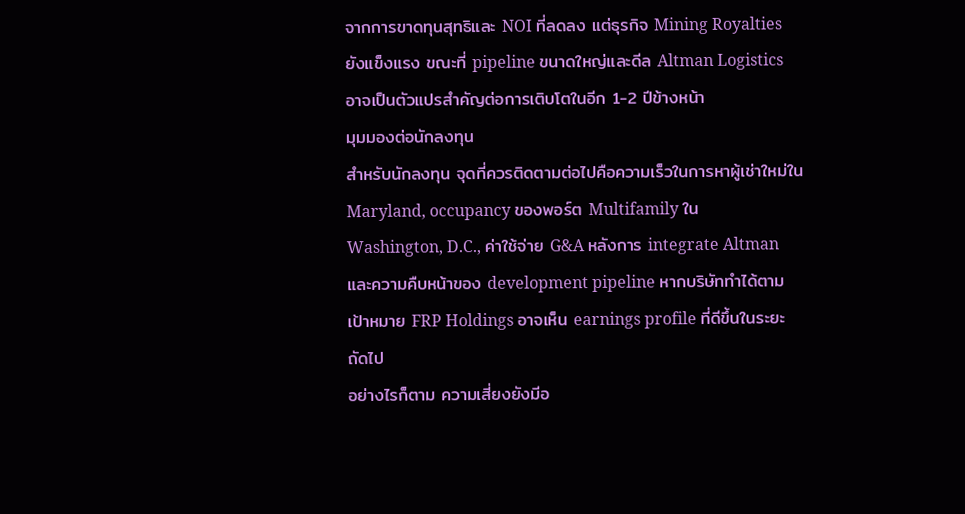จากการขาดทุนสุทธิและ NOI ที่ลดลง แต่ธุรกิจ Mining Royalties ยังแข็งแรง ขณะที่ pipeline ขนาดใหญ่และดีล Altman Logistics อาจเป็นตัวแปรสำคัญต่อการเติบโตในอีก 1-2 ปีข้างหน้า
มุมมองต่อนักลงทุน
สำหรับนักลงทุน จุดที่ควรติดตามต่อไปคือความเร็วในการหาผู้เช่าใหม่ใน Maryland, occupancy ของพอร์ต Multifamily ใน Washington, D.C., ค่าใช้จ่าย G&A หลังการ integrate Altman และความคืบหน้าของ development pipeline หากบริษัททำได้ตามเป้าหมาย FRP Holdings อาจเห็น earnings profile ที่ดีขึ้นในระยะถัดไป
อย่างไรก็ตาม ความเสี่ยงยังมีอ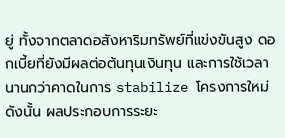ยู่ ทั้งจากตลาดอสังหาริมทรัพย์ที่แข่งขันสูง ดอกเบี้ยที่ยังมีผลต่อต้นทุนเงินทุน และการใช้เวลานานกว่าคาดในการ stabilize โครงการใหม่ ดังนั้น ผลประกอบการระยะ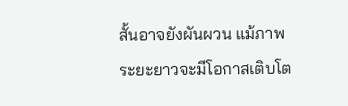สั้นอาจยังผันผวน แม้ภาพระยะยาวจะมีโอกาสเติบโต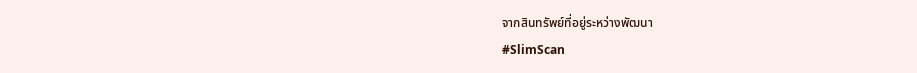จากสินทรัพย์ที่อยู่ระหว่างพัฒนา
#SlimScan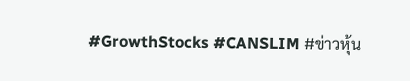#GrowthStocks #CANSLIM #ข่าวหุ้น